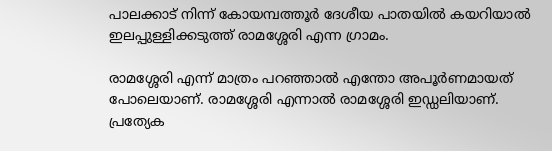പാലക്കാട് നിന്ന് കോയമ്പത്തൂർ ദേശീയ പാതയിൽ കയറിയാൽ ഇലപ്പുള്ളിക്കടുത്ത് രാമശ്ശേരി എന്ന ഗ്രാമം.

രാമശ്ശേരി എന്ന് മാത്രം പറഞ്ഞാൽ എന്തോ അപൂർണമായത് പോലെയാണ്. രാമശ്ശേരി എന്നാൽ രാമശ്ശേരി ഇഡ്ഡലിയാണ്. പ്രത്യേക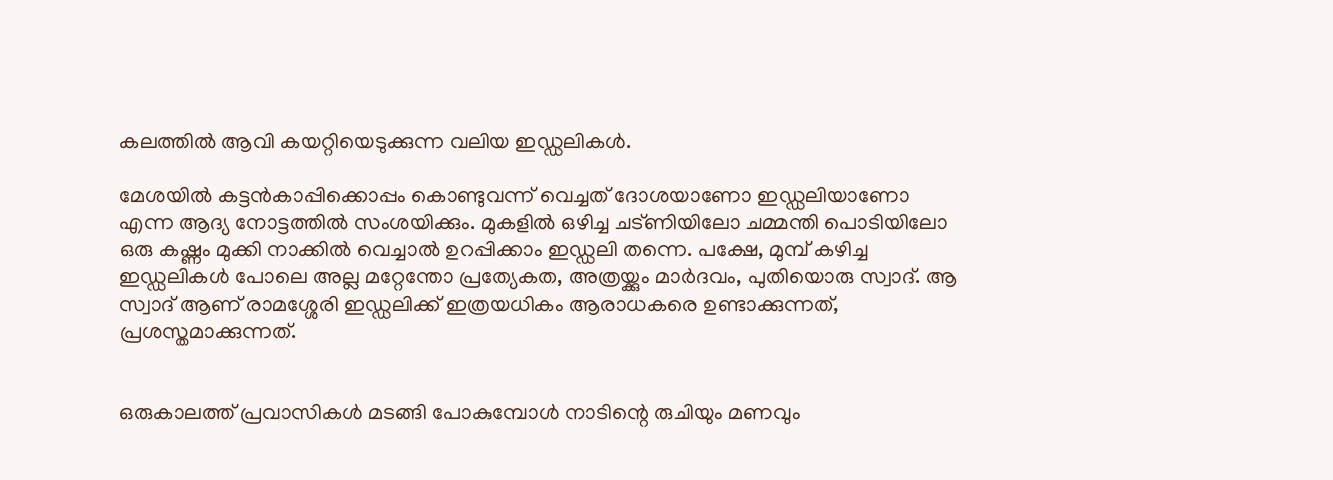കലത്തിൽ ആവി കയറ്റിയെടുക്കുന്ന വലിയ ഇഡ്ഡലികൾ.

മേശയിൽ കട്ടൻകാപ്പിക്കൊപ്പം കൊണ്ടുവന്ന് വെച്ചത് ദോശയാണോ ഇഡ്ഡലിയാണോ എന്ന ആദ്യ നോട്ടത്തിൽ സംശയിക്കും. മുകളിൽ ഒഴിച്ച ചട്ണിയിലോ ചമ്മന്തി പൊടിയിലോ ഒരു കഷ്ണം മുക്കി നാക്കിൽ വെച്ചാൽ ഉറപ്പിക്കാം ഇഡ്ഡലി തന്നെ. പക്ഷേ, മുമ്പ് കഴിച്ച ഇഡ്ഡലികൾ പോലെ അല്ല മറ്റേന്തോ പ്രത്യേകത, അത്രയ്ക്കും മാർദവം, പുതിയൊരു സ്വാദ്. ആ സ്വാദ് ആണ് രാമശ്ശേരി ഇഡ്ഡലിക്ക് ഇത്രയധികം ആരാധകരെ ഉണ്ടാക്കുന്നത്, പ്രശസ്തമാക്കുന്നത്.


ഒരുകാലത്ത് പ്രവാസികൾ മടങ്ങി പോകുമ്പോൾ നാടിന്റെ രുചിയും മണവും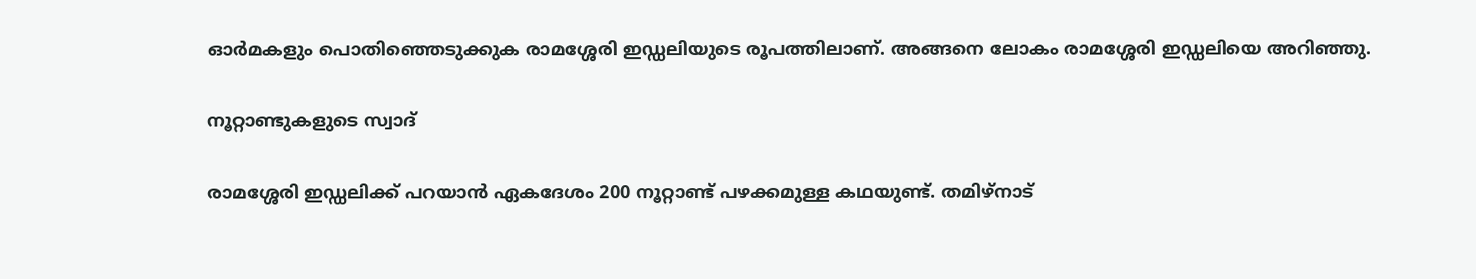ഓർമകളും പൊതിഞ്ഞെടുക്കുക രാമശ്ശേരി ഇഡ്ഡലിയുടെ രൂപത്തിലാണ്. അങ്ങനെ ലോകം രാമശ്ശേരി ഇഡ്ഡലിയെ അറിഞ്ഞു.

നൂറ്റാണ്ടുകളുടെ സ്വാദ്

രാമശ്ശേരി ഇഡ്ഡലിക്ക് പറയാൻ ഏകദേശം 200 നൂറ്റാണ്ട് പഴക്കമുള്ള കഥയുണ്ട്. തമിഴ്‌നാട്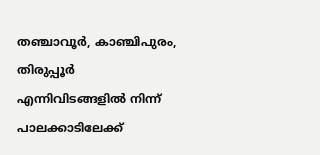തഞ്ചാവൂർ, കാഞ്ചിപുരം, തിരുപ്പൂർ എന്നിവിടങ്ങളിൽ നിന്ന് പാലക്കാടിലേക്ക്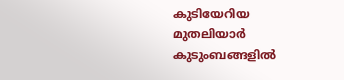കുടിയേറിയ മുതലിയാർ കുടുംബങ്ങളിൽ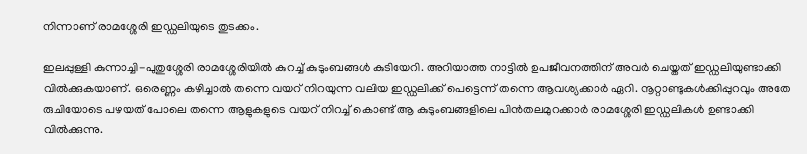നിന്നാണ് രാമശ്ശേരി ഇഡ്ഡലിയുടെ തുടക്കം.

ഇലപ്പുള്ളി കുന്നാച്ചി-പുതുശ്ശേരി രാമശ്ശേരിയിൽ കുറച്ച് കുടുംബങ്ങൾ കുടിയേറി. അറിയാത്ത നാട്ടിൽ ഉപജീവനത്തിന് അവർ ചെയ്തത് ഇഡ്ഡലിയുണ്ടാക്കി വിൽക്കുകയാണ്. ഒരെണ്ണം കഴിച്ചാൽ തന്നെ വയറ് നിറയുന്ന വലിയ ഇഡ്ഡലിക്ക് പെട്ടെന്ന് തന്നെ ആവശ്യക്കാർ ഏറി. നൂറ്റാണ്ടുകൾക്കിപ്പുറവും അതേ രുചിയോടെ പഴയത് പോലെ തന്നെ ആളുകളുടെ വയറ് നിറച്ച് കൊണ്ട് ആ കുടുംബങ്ങളിലെ പിൻതലമുറക്കാർ രാമശ്ശേരി ഇഡ്ഡലികൾ ഉണ്ടാക്കി വിൽക്കുന്നു.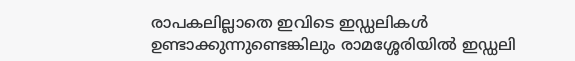രാപകലില്ലാതെ ഇവിടെ ഇഡ്ഡലികൾ ഉണ്ടാക്കുന്നുണ്ടെങ്കിലും രാമശ്ശേരിയിൽ ഇഡ്ഡലി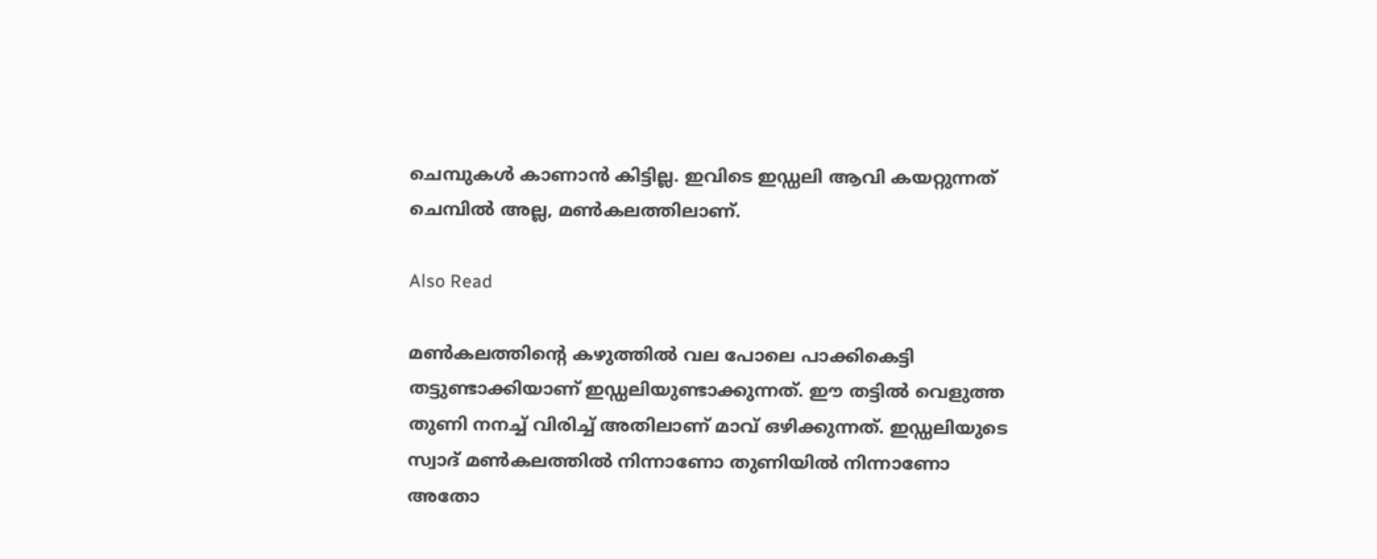ചെമ്പുകൾ കാണാൻ കിട്ടില്ല. ഇവിടെ ഇഡ്ഡലി ആവി കയറ്റുന്നത് ചെമ്പിൽ അല്ല, മൺകലത്തിലാണ്.

Also Read

മൺകലത്തിന്റെ കഴുത്തിൽ വല പോലെ പാക്കികെട്ടി തട്ടുണ്ടാക്കിയാണ് ഇഡ്ഡലിയുണ്ടാക്കുന്നത്. ഈ തട്ടിൽ വെളുത്ത തുണി നനച്ച് വിരിച്ച് അതിലാണ് മാവ് ഒഴിക്കുന്നത്. ഇഡ്ഡലിയുടെ സ്വാദ് മൺകലത്തിൽ നിന്നാണോ തുണിയിൽ നിന്നാണോ അതോ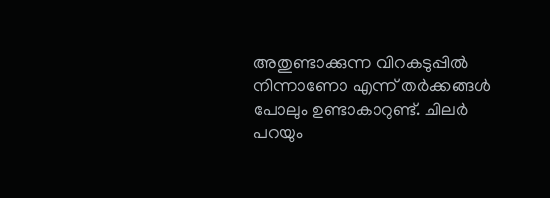അതുണ്ടാക്കുന്ന വിറകടുപ്പിൽ നിന്നാണോ എന്ന് തർക്കങ്ങൾ പോലും ഉണ്ടാകാറുണ്ട്. ചിലർ പറയും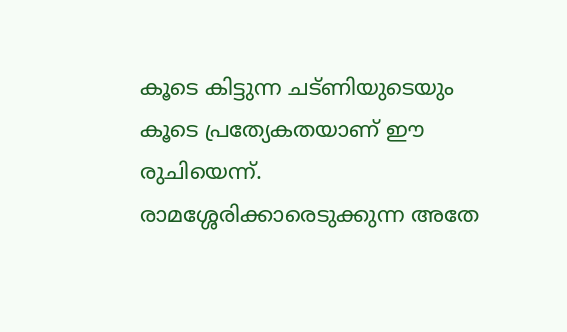കൂടെ കിട്ടുന്ന ചട്ണിയുടെയും കൂടെ പ്രത്യേകതയാണ് ഈ രുചിയെന്ന്. രാമശ്ശേരിക്കാരെടുക്കുന്ന അതേ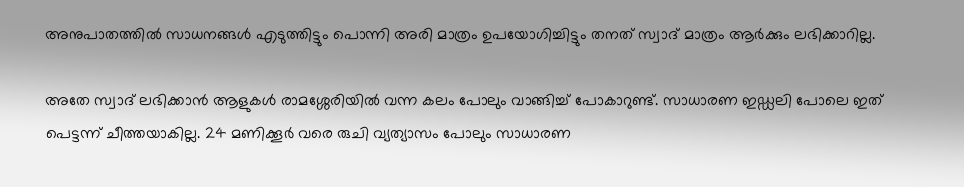അനുപാതത്തിൽ സാധനങ്ങൾ എടുത്തിട്ടും പൊന്നി അരി മാത്രം ഉപയോഗിച്ചിട്ടും തനത് സ്വാദ് മാത്രം ആർക്കും ലഭിക്കാറില്ല.

അതേ സ്വാദ് ലഭിക്കാൻ ആളുകൾ രാമശ്ശേരിയിൽ വന്ന കലം പോലും വാങ്ങിച്ച് പോകാറുണ്ട്. സാധാരണ ഇഡ്ഡലി പോലെ ഇത് പെട്ടന്ന് ചീത്തയാകില്ല. 24 മണിക്കൂർ വരെ രുചി വ്യത്യാസം പോലും സാധാരണ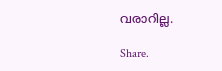വരാറില്ല.

Share.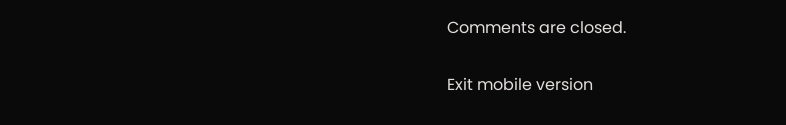Comments are closed.

Exit mobile version